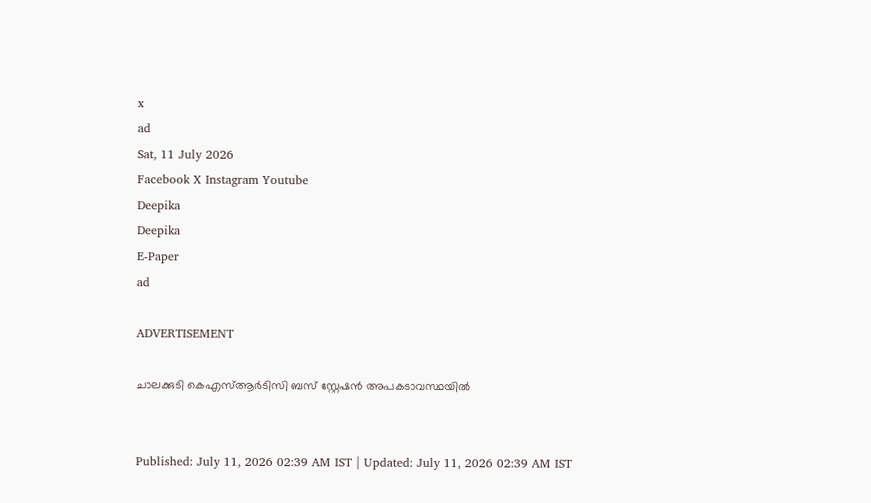x
ad
Sat, 11 July 2026
Facebook X Instagram Youtube
Deepika
Deepika
E-Paper
ad

ADVERTISEMENT

ചാലക്കുടി കെഎസ്ആർടിസി ബസ് സ്റ്റേഷൻ അപകടാവസ്ഥയിൽ


Published: July 11, 2026 02:39 AM IST | Updated: July 11, 2026 02:39 AM IST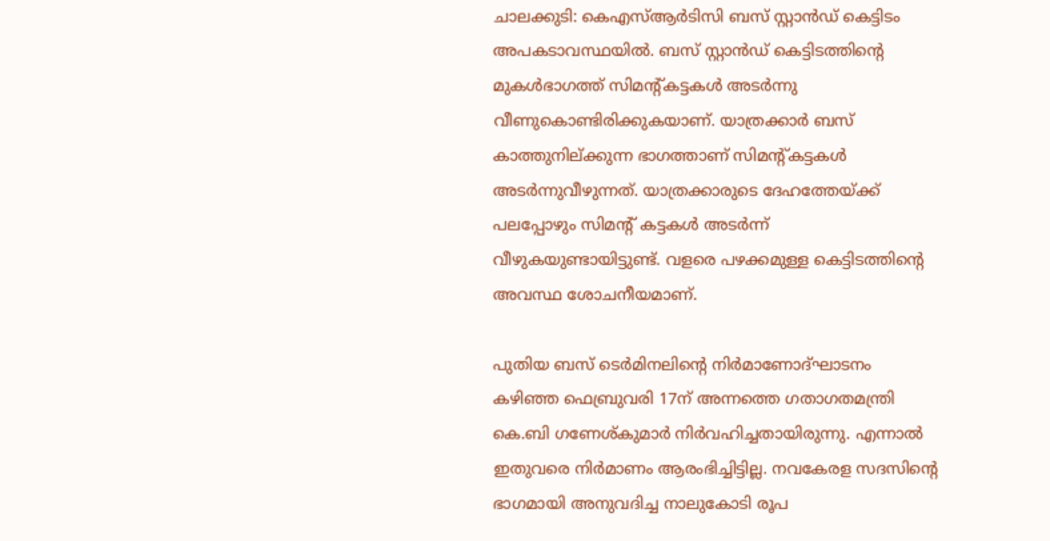ചാലക്കുടി: കെഎസ്ആർടിസി ബസ് സ്റ്റാൻഡ് കെട്ടിടം അപകടാവസ്ഥയിൽ. ബസ് സ്റ്റാൻഡ് കെട്ടിടത്തിന്‍റെ മുകൾഭാഗത്ത് സിമന്‍റ്കട്ടകൾ അടർന്നു വീണുകൊണ്ടിരിക്കുകയാണ്. യാത്രക്കാർ ബസ് കാത്തുനില്ക്കുന്ന ഭാഗത്താണ് സിമന്‍റ്കട്ടകൾ അടർന്നുവീഴുന്നത്. യാത്രക്കാരുടെ ദേഹത്തേയ്ക്ക് പലപ്പോഴും സിമന്‍റ് കട്ടകൾ അടർന്ന് വീഴുകയുണ്ടായിട്ടുണ്ട്. വളരെ പഴക്കമുള്ള കെട്ടിടത്തിന്‍റെ അവസ്ഥ ശോചനീയമാണ്.

പുതിയ ബസ് ടെർമിനലിന്‍റെ നിർമാണോദ്ഘാടനം കഴിഞ്ഞ ഫെബ്രുവരി 17ന് അന്നത്തെ ഗതാഗതമന്ത്രി കെ.ബി ഗണേശ്കുമാർ നിർവഹിച്ചതായിരുന്നു. എന്നാൽ ഇതുവരെ നിർമാണം ആരംഭിച്ചിട്ടില്ല. നവകേരള സദസിന്‍റെ ഭാഗമായി അനുവദിച്ച നാലുകോടി രൂപ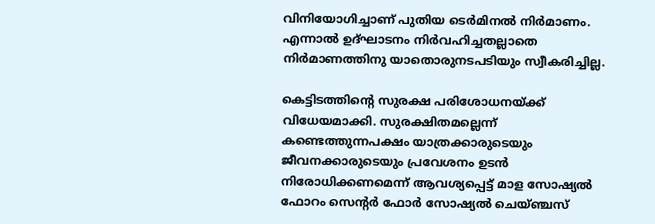വിനിയോഗിച്ചാണ് പുതിയ ടെർമിനൽ നിർമാണം. എന്നാൽ ഉദ്ഘാടനം നിർവഹിച്ചതല്ലാതെ നിർമാണത്തിനു യാതൊരുനടപടിയും സ്വീകരിച്ചില്ല.

കെട്ടിടത്തിന്‍റെ സുരക്ഷ പരിശോധനയ്ക്ക് വിധേയമാക്കി. സുരക്ഷിതമല്ലെന്ന് കണ്ടെത്തുന്നപക്ഷം യാത്രക്കാരുടെയും ജീവനക്കാരുടെയും പ്രവേശനം ഉടൻ നിരോധിക്കണമെന്ന് ആവശ്യപ്പെട്ട് മാള സോഷ്യൽ ഫോറം സെന്‍റർ ഫോർ സോഷ്യൽ ചെയ്ഞ്ചസ്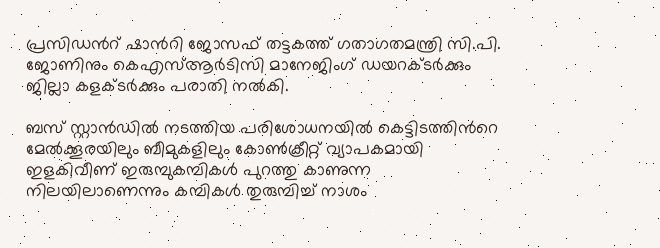പ്രസിഡന്‍റ് ഷാന്‍റി ജോസഫ് തട്ടകത്ത് ഗതാഗതമന്ത്രി സി.പി. ജോണിനും കെഎസ്ആർടിസി മാനേജിംഗ് ഡയറക്ടർക്കും ജില്ലാ കളക്ടർക്കും പരാതി നൽകി.

ബസ് സ്റ്റാൻഡിൽ നടത്തിയ പരിശോധനയിൽ കെട്ടിടത്തിന്‍റെ മേൽക്കൂരയിലും ബീമുകളിലും കോൺക്രീറ്റ് വ്യാപകമായി ഇളകിവീണ് ഇരുമ്പുകമ്പികൾ പുറത്തു കാണുന്ന നിലയിലാണെന്നും കമ്പികൾ തുരുമ്പിച്ച് നാശം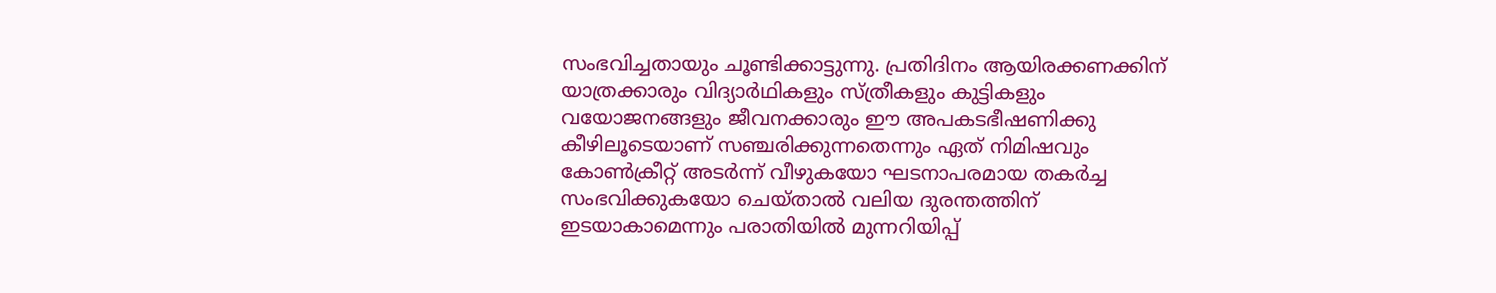സംഭവിച്ചതായും ചൂണ്ടിക്കാട്ടുന്നു. പ്രതിദിനം ആയിരക്കണക്കിന് യാത്രക്കാരും വിദ്യാർഥികളും സ്ത്രീകളും കുട്ടികളും വയോജനങ്ങളും ജീവനക്കാരും ഈ അപകടഭീഷണിക്കു കീഴിലൂടെയാണ് സഞ്ചരിക്കുന്നതെന്നും ഏത് നിമിഷവും കോൺക്രീറ്റ് അടർന്ന് വീഴുകയോ ഘടനാപരമായ തകർച്ച സംഭവിക്കുകയോ ചെയ്താൽ വലിയ ദുരന്തത്തിന് ഇടയാകാമെന്നും പരാതിയിൽ മുന്നറിയിപ്പ്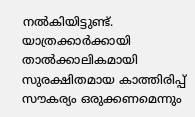നൽകിയിട്ടുണ്ട്. യാത്രക്കാർക്കായി താൽക്കാലികമായി സുരക്ഷിതമായ കാത്തിരിപ്പ് സൗകര്യം ഒരുക്കണമെന്നും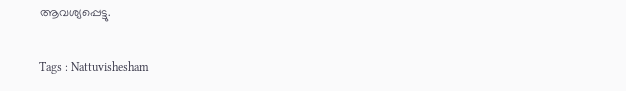ആവശ്യപ്പെട്ടു.

Tags : Nattuvishesham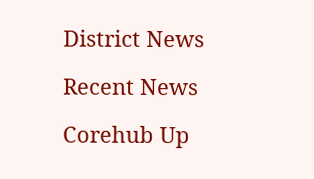District News

Recent News

Corehub Up